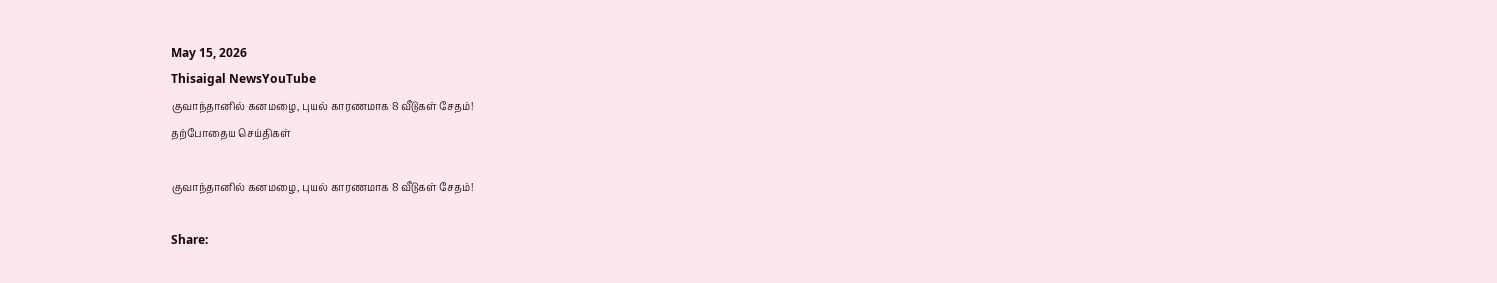May 15, 2026
Thisaigal NewsYouTube
குவாந்தானில் கனமழை, புயல் காரணமாக 8 வீடுகள் சேதம்!
தற்போதைய செய்திகள்

குவாந்தானில் கனமழை, புயல் காரணமாக 8 வீடுகள் சேதம்!

Share: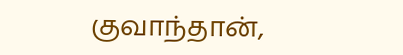குவாந்தான்,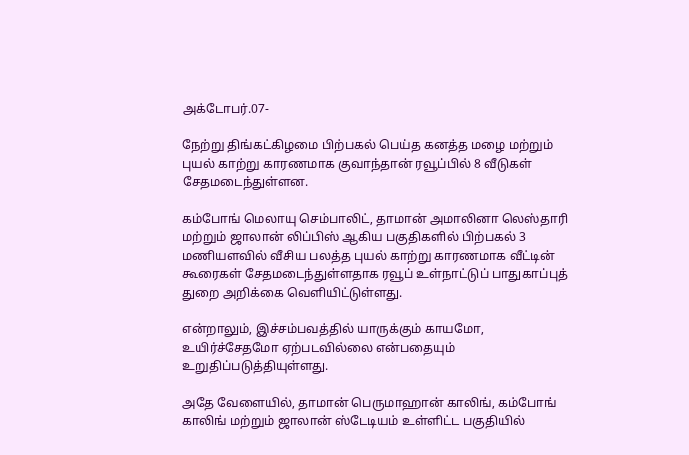அக்டோபர்.07-

நேற்று திங்கட்கிழமை பிற்பகல் பெய்த கனத்த மழை மற்றும் புயல் காற்று காரணமாக குவாந்தான் ரவூப்பில் 8 வீடுகள் சேதமடைந்துள்ளன.

கம்போங் மெலாயு செம்பாலிட், தாமான் அமாலினா லெஸ்தாரி மற்றும் ஜாலான் லிப்பிஸ் ஆகிய பகுதிகளில் பிற்பகல் 3 மணியளவில் வீசிய பலத்த புயல் காற்று காரணமாக வீட்டின் கூரைகள் சேதமடைந்துள்ளதாக ரவூப் உள்நாட்டுப் பாதுகாப்புத் துறை அறிக்கை வெளியிட்டுள்ளது.

என்றாலும், இச்சம்பவத்தில் யாருக்கும் காயமோ, உயிர்ச்சேதமோ ஏற்படவில்லை என்பதையும் உறுதிப்படுத்தியுள்ளது.

அதே வேளையில், தாமான் பெருமாஹான் காலிங், கம்போங் காலிங் மற்றும் ஜாலான் ஸ்டேடியம் உள்ளிட்ட பகுதியில்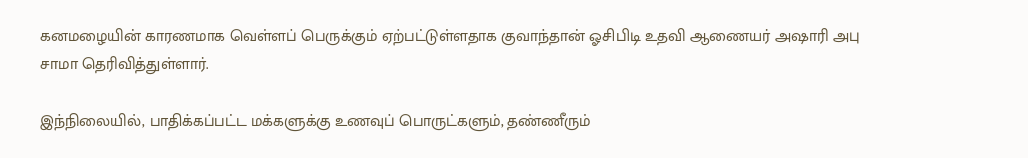கனமழையின் காரணமாக வெள்ளப் பெருக்கும் ஏற்பட்டுள்ளதாக குவாந்தான் ஓசிபிடி உதவி ஆணையர் அஷாரி அபு சாமா தெரிவித்துள்ளார்.

இந்நிலையில், பாதிக்கப்பட்ட மக்களுக்கு உணவுப் பொருட்களும், தண்ணீரும்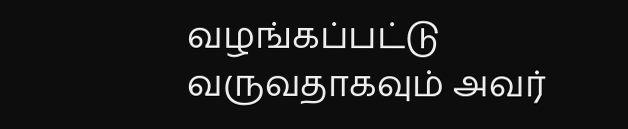வழங்கப்பட்டு வருவதாகவும் அவர்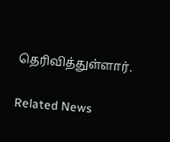தெரிவித்துள்ளார்.

Related News